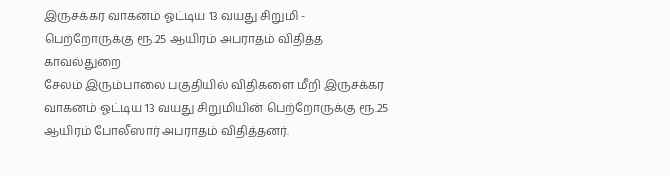இருசக்கர வாகனம் ஓட்டிய 13 வயது சிறுமி - பெற்றோருக்கு ரூ.25 ஆயிரம் அபராதம் விதித்த காவல்துறை
சேலம் இரும்பாலை பகுதியில் விதிகளை மீறி இருசக்கர வாகனம் ஓட்டிய 13 வயது சிறுமியின் பெற்றோருக்கு ரூ.25 ஆயிரம் போலீஸார் அபராதம் விதித்தனர்.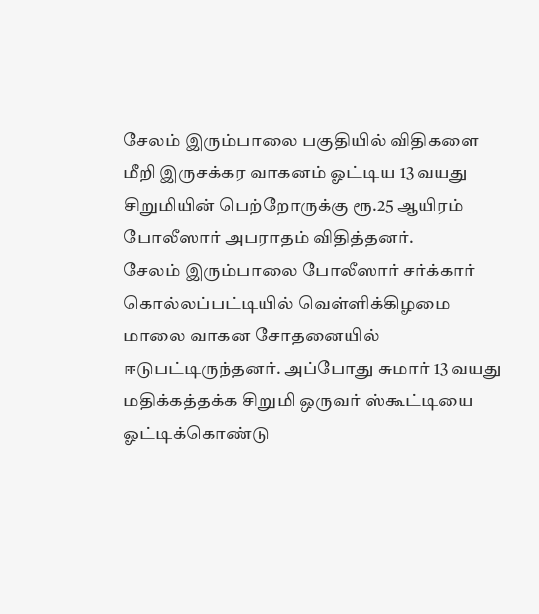சேலம் இரும்பாலை பகுதியில் விதிகளை மீறி இருசக்கர வாகனம் ஓட்டிய 13 வயது சிறுமியின் பெற்றோருக்கு ரூ.25 ஆயிரம் போலீஸார் அபராதம் விதித்தனர்.
சேலம் இரும்பாலை போலீஸார் சர்க்கார் கொல்லப்பட்டியில் வெள்ளிக்கிழமை மாலை வாகன சோதனையில் ஈடுபட்டிருந்தனர். அப்போது சுமார் 13 வயது மதிக்கத்தக்க சிறுமி ஒருவர் ஸ்கூட்டியை ஓட்டிக்கொண்டு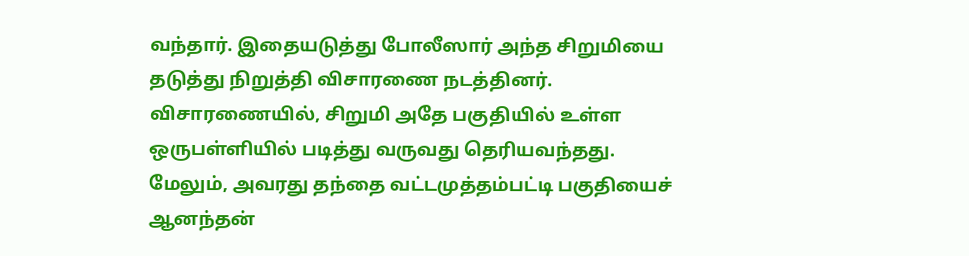வந்தார். இதையடுத்து போலீஸார் அந்த சிறுமியை தடுத்து நிறுத்தி விசாரணை நடத்தினர். விசாரணையில், சிறுமி அதே பகுதியில் உள்ள ஒருபள்ளியில் படித்து வருவது தெரியவந்தது. மேலும், அவரது தந்தை வட்டமுத்தம்பட்டி பகுதியைச் ஆனந்தன்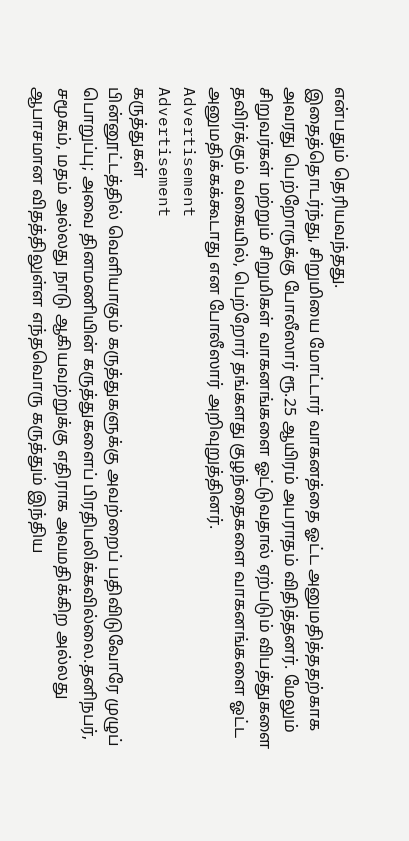என்பதும் தெரியவந்தது.
இதைத்தொடர்ந்து, சிறுமியை மோட்டார் வாகனத்தை ஓட்ட அனுமதித்ததற்காக அவரது பெற்றோருக்கு போலீஸார் ரூ.25 ஆயிரம் அபராதம் விதித்தனர். மேலும் சிறுவர்கள் மற்றும் சிறுமிகள் வாகனங்களை ஓட்டுவதால் ஏற்படும் விபத்துகளை தவிர்க்கும் வகையில், பெற்றோர் தங்களது குழந்தைகளை வாகனங்களை ஓட்ட அனுமதிக்கக்கூடாது என போலீஸார் அறிவுறுத்தினர்.
Advertisement
Advertisement
கருத்துகள்
பின்னூட்டத்தில் வெளியாகும் கருத்துகளுக்கு அவற்றைப் பதிவிடுவோரே முழுப் பொறுப்பு; அவை தினமணியின் கருத்துகளைப் பிரதிபலிக்கவில்லை.தனிநபர், சமூகம், மதம் அல்லது நாடு ஆகியவற்றுக்கு எதிராக அவமதிக்கிற அல்லது ஆபாசமான விதத்திலுள்ள எந்தவொரு கருத்தும் இந்திய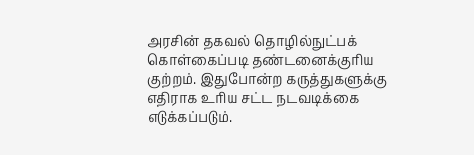அரசின் தகவல் தொழில்நுட்பக் கொள்கைப்படி தண்டனைக்குரிய குற்றம். இதுபோன்ற கருத்துகளுக்கு எதிராக உரிய சட்ட நடவடிக்கை எடுக்கப்படும்.